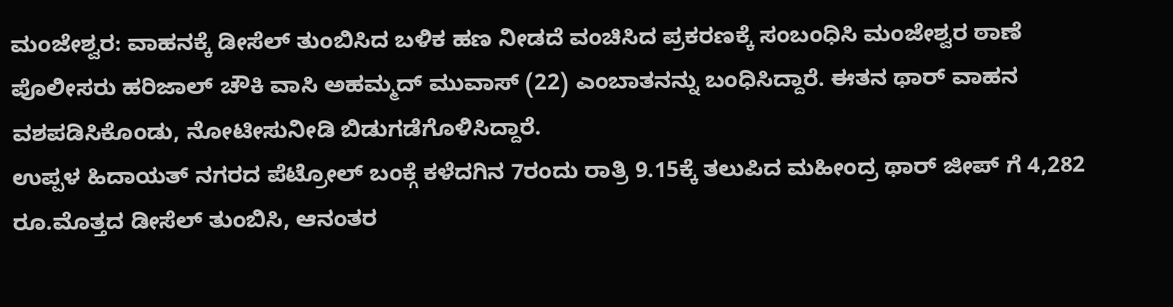ಮಂಜೇಶ್ವರ: ವಾಹನಕ್ಕೆ ಡೀಸೆಲ್ ತುಂಬಿಸಿದ ಬಳಿಕ ಹಣ ನೀಡದೆ ವಂಚಿಸಿದ ಪ್ರಕರಣಕ್ಕೆ ಸಂಬಂಧಿಸಿ ಮಂಜೇಶ್ವರ ಠಾಣೆ ಪೊಲೀಸರು ಹರಿಜಾಲ್ ಚೌಕಿ ವಾಸಿ ಅಹಮ್ಮದ್ ಮುವಾಸ್ (22) ಎಂಬಾತನನ್ನು ಬಂಧಿಸಿದ್ದಾರೆ. ಈತನ ಥಾರ್ ವಾಹನ ವಶಪಡಿಸಿಕೊಂಡು, ನೋಟೀಸುನೀಡಿ ಬಿಡುಗಡೆಗೊಳಿಸಿದ್ದಾರೆ.
ಉಪ್ಪಳ ಹಿದಾಯತ್ ನಗರದ ಪೆಟ್ರೋಲ್ ಬಂಕ್ಗೆ ಕಳೆದಗಿನ 7ರಂದು ರಾತ್ರಿ 9.15ಕ್ಕೆ ತಲುಪಿದ ಮಹೀಂದ್ರ ಥಾರ್ ಜೀಪ್ ಗೆ 4,282 ರೂ.ಮೊತ್ತದ ಡೀಸೆಲ್ ತುಂಬಿಸಿ, ಆನಂತರ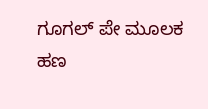ಗೂಗಲ್ ಪೇ ಮೂಲಕ ಹಣ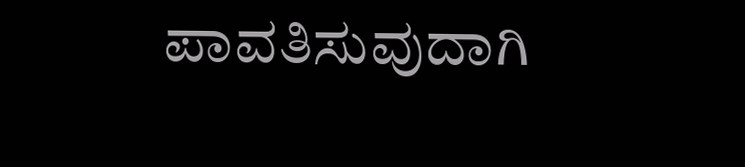ಪಾವತಿಸುವುದಾಗಿ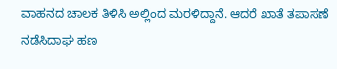ವಾಹನದ ಚಾಲಕ ತಿಳಿಸಿ ಅಲ್ಲಿಂದ ಮರಳಿದ್ದಾನೆ. ಆದರೆ ಖಾತೆ ತಪಾಸಣೆ ನಡೆಸಿದಾಘ ಹಣ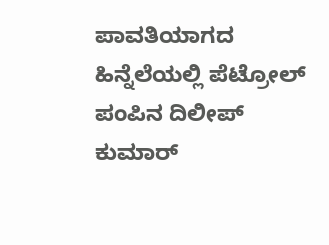ಪಾವತಿಯಾಗದ ಹಿನ್ನೆಲೆಯಲ್ಲಿ ಪೆಟ್ರೋಲ್ ಪಂಪಿನ ದಿಲೀಪ್ ಕುಮಾರ್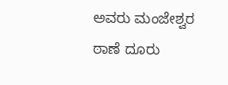ಅವರು ಮಂಜೇಶ್ವರ ಠಾಣೆ ದೂರು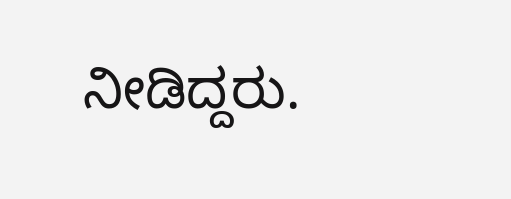ನೀಡಿದ್ದರು.